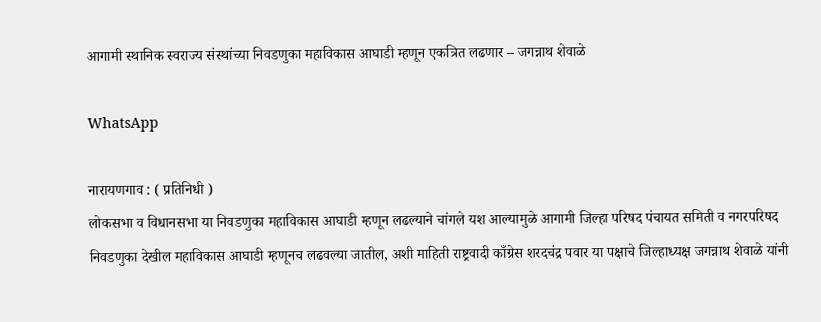आगामी स्थानिक स्वराज्य संस्थांच्या निवडणुका महाविकास आघाडी म्हणून एकत्रित लढणार – जगन्नाथ शेवाळे

WhatsApp

नारायणगाव : ( प्रतिनिधी )
लोकसभा व विधानसभा या निवडणुका महाविकास आघाडी म्हणून लढल्याने चांगले यश आल्यामुळे आगामी जिल्हा परिषद पंचायत समिती व नगरपरिषद निवडणुका देखील महाविकास आघाडी म्हणूनच लढवल्या जातील, अशी माहिती राष्ट्रवादी काँग्रेस शरदचंद्र पवार या पक्षाचे जिल्हाध्यक्ष जगन्नाथ शेवाळे यांनी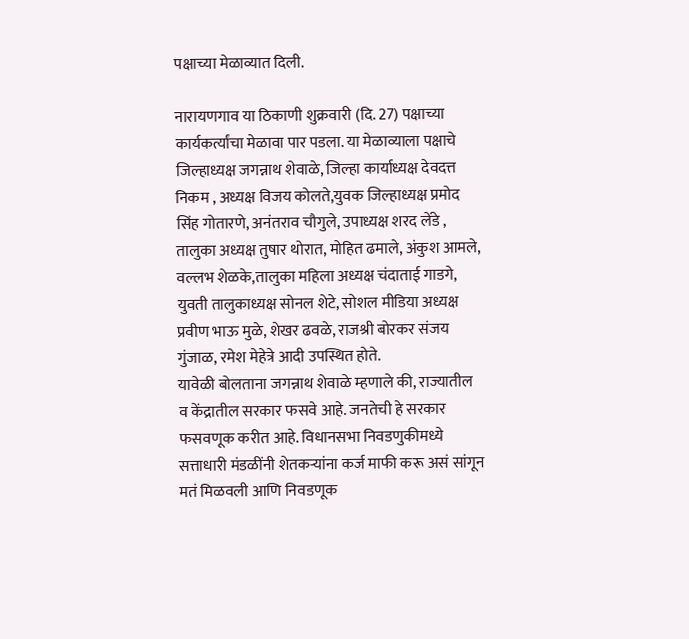पक्षाच्या मेळाव्यात दिली.

नारायणगाव या ठिकाणी शुक्रवारी (दि. 27) पक्षाच्या कार्यकर्त्यांचा मेळावा पार पडला. या मेळाव्याला पक्षाचे जिल्हाध्यक्ष जगन्नाथ शेवाळे, जिल्हा कार्याध्यक्ष देवदत्त निकम , अध्यक्ष विजय कोलते,युवक जिल्हाध्यक्ष प्रमोद सिंह गोतारणे, अनंतराव चौगुले, उपाध्यक्ष शरद लेंडे , तालुका अध्यक्ष तुषार थोरात, मोहित ढमाले, अंकुश आमले, वल्लभ शेळके,तालुका महिला अध्यक्ष चंदाताई गाडगे, युवती तालुकाध्यक्ष सोनल शेटे, सोशल मीडिया अध्यक्ष प्रवीण भाऊ मुळे, शेखर ढवळे, राजश्री बोरकर संजय गुंजाळ, रमेश मेहेत्रे आदी उपस्थित होते.
यावेळी बोलताना जगन्नाथ शेवाळे म्हणाले की, राज्यातील व केंद्रातील सरकार फसवे आहे. जनतेची हे सरकार फसवणूक करीत आहे. विधानसभा निवडणुकीमध्ये सत्ताधारी मंडळींनी शेतकऱ्यांना कर्ज माफी करू असं सांगून मतं मिळवली आणि निवडणूक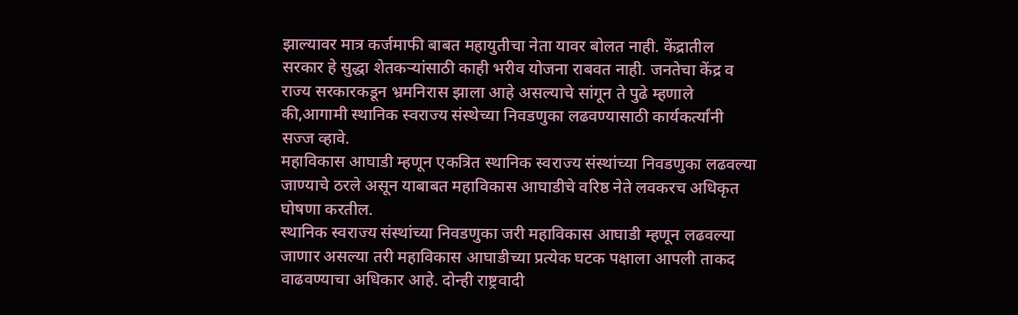झाल्यावर मात्र कर्जमाफी बाबत महायुतीचा नेता यावर बोलत नाही. केंद्रातील सरकार हे सुद्धा शेतकऱ्यांसाठी काही भरीव योजना राबवत नाही. जनतेचा केंद्र व राज्य सरकारकडून भ्रमनिरास झाला आहे असल्याचे सांगून ते पुढे म्हणाले की,आगामी स्थानिक स्वराज्य संस्थेच्या निवडणुका लढवण्यासाठी कार्यकर्त्यांनी सज्ज व्हावे.
महाविकास आघाडी म्हणून एकत्रित स्थानिक स्वराज्य संस्थांच्या निवडणुका लढवल्या जाण्याचे ठरले असून याबाबत महाविकास आघाडीचे वरिष्ठ नेते लवकरच अधिकृत घोषणा करतील.
स्थानिक स्वराज्य संस्थांच्या निवडणुका जरी महाविकास आघाडी म्हणून लढवल्या जाणार असल्या तरी महाविकास आघाडीच्या प्रत्येक घटक पक्षाला आपली ताकद वाढवण्याचा अधिकार आहे. दोन्ही राष्ट्रवादी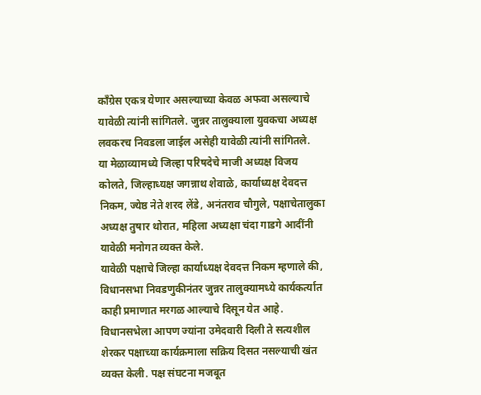काँग्रेस एकत्र येणार असल्याच्या केवळ अफवा असल्याचे यावेळी त्यांनी सांगितले. जुन्नर तालुक्याला युवकचा अध्यक्ष लवकरच निवडला जाईल असेही यावेळी त्यांनी सांगितले.
या मेळाव्यामध्ये जिल्हा परिषदेचे माजी अध्यक्ष विजय कोलते, जिल्हाध्यक्ष जगन्नाथ शेवाळे, कार्याध्यक्ष देवदत्त निकम, ज्येष्ठ नेते शरद लेंडे, अनंतराव चौगुले, पक्षाचेतालुका अध्यक्ष तुषार थोरात, महिला अध्यक्षा चंदा गाडगे आदींनी यावेळी मनोगत व्यक्त केले.
यावेळी पक्षाचे जिल्हा कार्याध्यक्ष देवदत्त निकम म्हणाले की, विधानसभा निवडणुकीनंतर जुन्नर तालुक्यामध्ये कार्यकर्त्यात काही प्रमाणात मरगळ आल्याचे दिसून येत आहे. विधानसभेला आपण ज्यांना उमेदवारी दिली ते सत्यशील शेरकर पक्षाच्या कार्यक्रमाला सक्रिय दिसत नसल्याची खंत व्यक्त केली. पक्ष संघटना मजबूत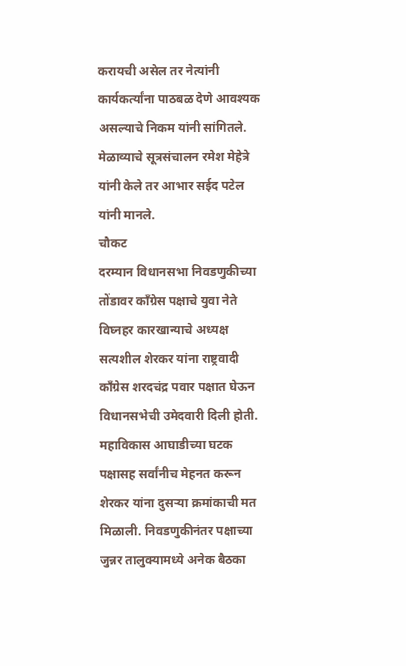करायची असेल तर नेत्यांनी कार्यकर्त्यांना पाठबळ देणे आवश्यक असल्याचे निकम यांनी सांगितले.
मेळाव्याचे सूत्रसंचालन रमेश मेहेत्रे यांनी केले तर आभार सईद पटेल यांनी मानले.
चौकट
दरम्यान विधानसभा निवडणुकीच्या तोंडावर काँग्रेस पक्षाचे युवा नेते विघ्नहर कारखान्याचे अध्यक्ष सत्यशील शेरकर यांना राष्ट्रवादी काँग्रेस शरदचंद्र पवार पक्षात घेऊन विधानसभेची उमेदवारी दिली होती. महाविकास आघाडीच्या घटक पक्षासह सर्वांनीच मेहनत करून शेरकर यांना दुसऱ्या क्रमांकाची मत मिळाली. निवडणुकीनंतर पक्षाच्या जुन्नर तालुक्यामध्ये अनेक बैठका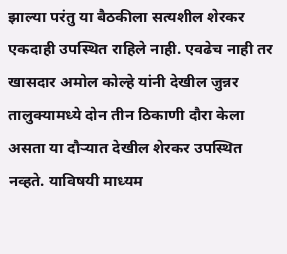झाल्या परंतु या बैठकीला सत्यशील शेरकर एकदाही उपस्थित राहिले नाही. एवढेच नाही तर खासदार अमोल कोल्हे यांनी देखील जुन्नर तालुक्यामध्ये दोन तीन ठिकाणी दौरा केला असता या दौऱ्यात देखील शेरकर उपस्थित नव्हते. याविषयी माध्यम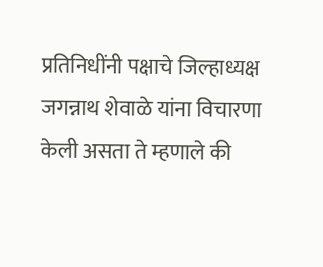प्रतिनिधींनी पक्षाचे जिल्हाध्यक्ष जगन्नाथ शेवाळे यांना विचारणा केली असता ते म्हणाले की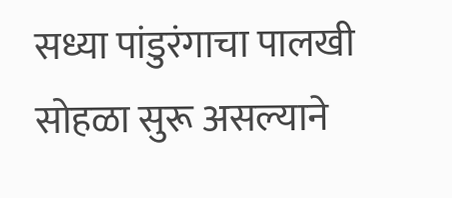सध्या पांडुरंगाचा पालखी सोहळा सुरू असल्याने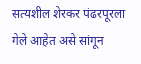सत्यशील शेरकर पंढरपूरला गेले आहेत असे सांगून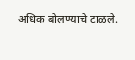अधिक बोलण्याचे टाळले.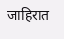जाहिरात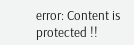error: Content is protected !!